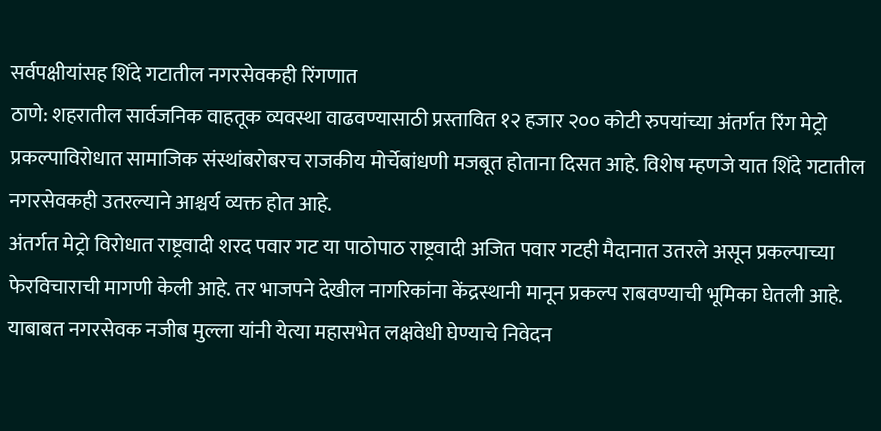सर्वपक्षीयांसह शिंदे गटातील नगरसेवकही रिंगणात
ठाणे: शहरातील सार्वजनिक वाहतूक व्यवस्था वाढवण्यासाठी प्रस्तावित १२ हजार २०० कोटी रुपयांच्या अंतर्गत रिंग मेट्रो प्रकल्पाविरोधात सामाजिक संस्थांबरोबरच राजकीय मोर्चेबांधणी मजबूत होताना दिसत आहे. विशेष म्हणजे यात शिंदे गटातील नगरसेवकही उतरल्याने आश्चर्य व्यक्त होत आहे.
अंतर्गत मेट्रो विरोधात राष्ट्रवादी शरद पवार गट या पाठोपाठ राष्ट्रवादी अजित पवार गटही मैदानात उतरले असून प्रकल्पाच्या फेरविचाराची मागणी केली आहे. तर भाजपने देखील नागरिकांना केंद्रस्थानी मानून प्रकल्प राबवण्याची भूमिका घेतली आहे. याबाबत नगरसेवक नजीब मुल्ला यांनी येत्या महासभेत लक्षवेधी घेण्याचे निवेदन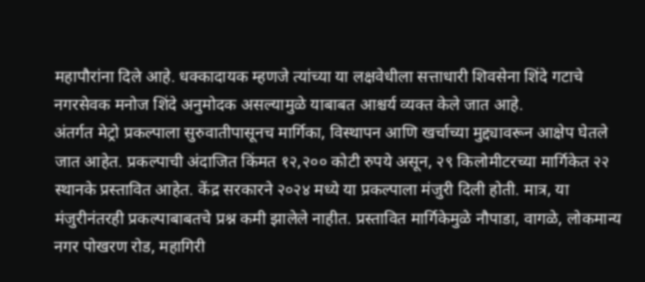महापौरांना दिले आहे. धक्कादायक म्हणजे त्यांच्या या लक्षवेधीला सत्ताधारी शिवसेना शिंदे गटाचे नगरसेवक मनोज शिंदे अनुमोदक असल्यामुळे याबाबत आश्चर्य व्यक्त केले जात आहे.
अंतर्गत मेट्रो प्रकल्पाला सुरुवातीपासूनच मार्गिका, विस्थापन आणि खर्चाच्या मुद्द्यावरून आक्षेप घेतले जात आहेत. प्रकल्पाची अंदाजित किंमत १२,२०० कोटी रुपये असून, २९ किलोमीटरच्या मार्गिकेत २२ स्थानके प्रस्तावित आहेत. केंद्र सरकारने २०२४ मध्ये या प्रकल्पाला मंजुरी दिली होती. मात्र, या मंजुरीनंतरही प्रकल्पाबाबतचे प्रश्न कमी झालेले नाहीत. प्रस्तावित मार्गिकेमुळे नौपाडा, वागळे, लोकमान्य नगर पोखरण रोड, महागिरी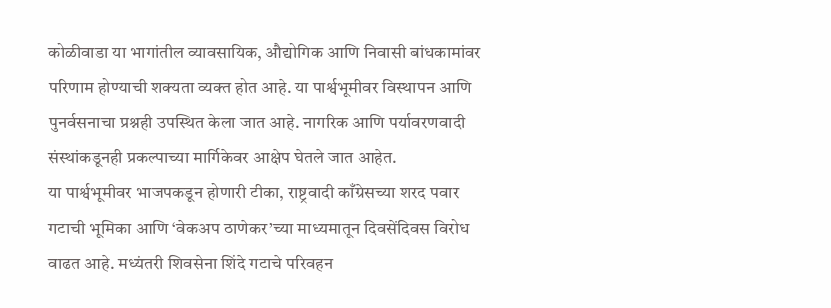कोळीवाडा या भागांतील व्यावसायिक, औद्योगिक आणि निवासी बांधकामांवर परिणाम होण्याची शक्यता व्यक्त होत आहे. या पार्श्वभूमीवर विस्थापन आणि पुनर्वसनाचा प्रश्नही उपस्थित केला जात आहे. नागरिक आणि पर्यावरणवादी संस्थांकडूनही प्रकल्पाच्या मार्गिकेवर आक्षेप घेतले जात आहेत.
या पार्श्वभूमीवर भाजपकडून होणारी टीका, राष्ट्रवादी काँग्रेसच्या शरद पवार गटाची भूमिका आणि ‘वेकअप ठाणेकर’च्या माध्यमातून दिवसेंदिवस विरोध वाढत आहे. मध्यंतरी शिवसेना शिंदे गटाचे परिवहन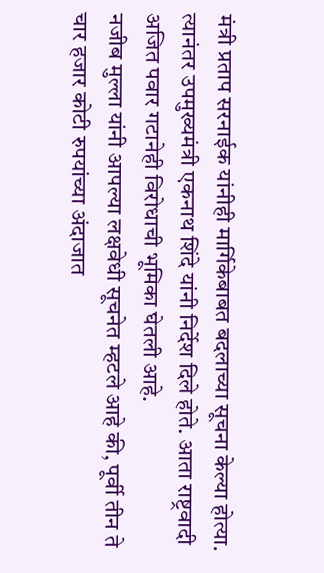मंत्री प्रताप सरनाईक यांनीही मार्गिकेबाबत बदलाच्या सूचना केल्या होत्या. त्यानंतर उपमुख्यमंत्री एकनाथ शिंदे यांनी निर्देश दिले होते. आता राष्ट्रवादी अजित पवार गटानेही विरोधाची भूमिका घेतली आहे.
नजीब मुल्ला यांनी आपल्या लक्षवेधी सूचनेत म्हटले आहे की, पूर्वी तीन ते चार हजार कोटी रुपयांच्या अंदाजात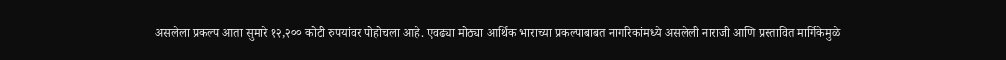असलेला प्रकल्प आता सुमारे १२,२०० कोटी रुपयांवर पोहोचला आहे. एवढ्या मोठ्या आर्थिक भाराच्या प्रकल्पाबाबत नागरिकांमध्ये असलेली नाराजी आणि प्रस्तावित मार्गिकेमुळे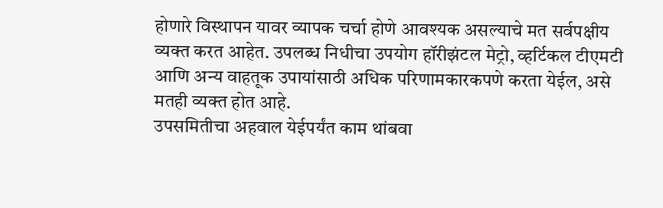होणारे विस्थापन यावर व्यापक चर्चा होणे आवश्यक असल्याचे मत सर्वपक्षीय व्यक्त करत आहेत. उपलब्ध निधीचा उपयोग हॉरीझंटल मेट्रो, व्हर्टिकल टीएमटी आणि अन्य वाहतूक उपायांसाठी अधिक परिणामकारकपणे करता येईल, असे मतही व्यक्त होत आहे.
उपसमितीचा अहवाल येईपर्यंत काम थांबवा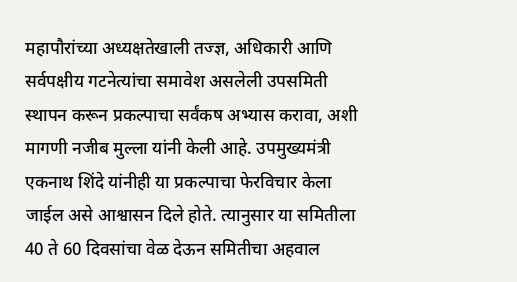महापौरांच्या अध्यक्षतेखाली तज्ज्ञ, अधिकारी आणि सर्वपक्षीय गटनेत्यांचा समावेश असलेली उपसमिती स्थापन करून प्रकल्पाचा सर्वंकष अभ्यास करावा, अशी मागणी नजीब मुल्ला यांनी केली आहे. उपमुख्यमंत्री एकनाथ शिंदे यांनीही या प्रकल्पाचा फेरविचार केला जाईल असे आश्वासन दिले होते. त्यानुसार या समितीला 40 ते 60 दिवसांचा वेळ देऊन समितीचा अहवाल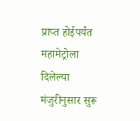प्राप्त होईपर्यंत महामेट्रोला दिलेल्या मंजुरीनुसार सुरू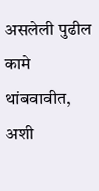असलेली पुढील कामे थांबवावीत, अशी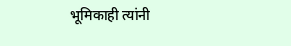भूमिकाही त्यांनी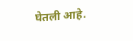घेतली आहे.